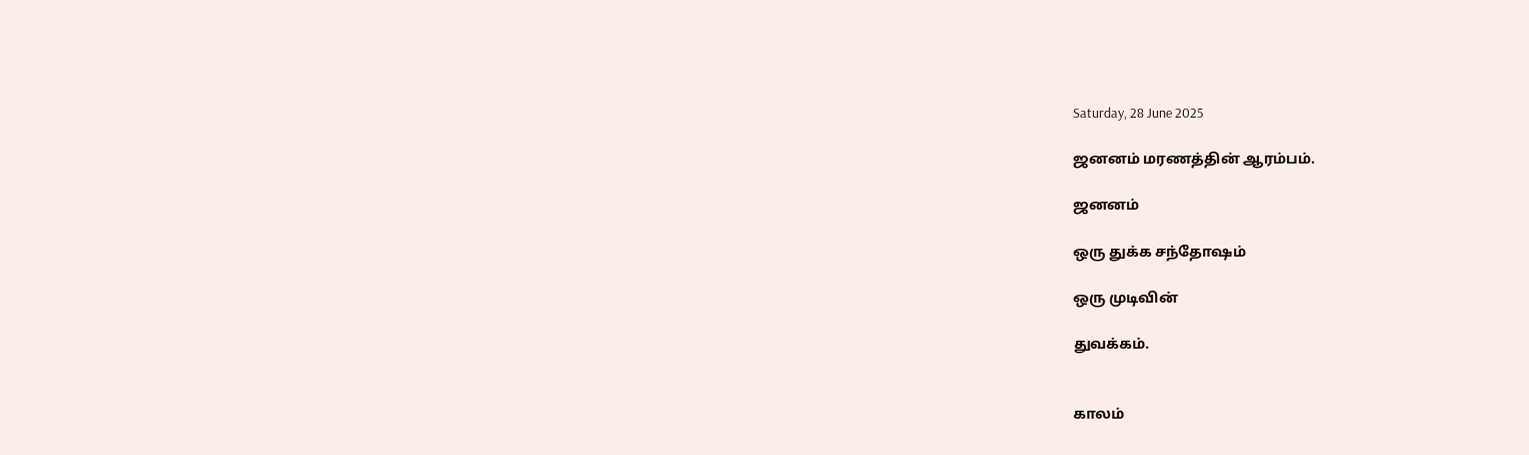Saturday, 28 June 2025

ஜனனம் மரணத்தின் ஆரம்பம்.

ஜனனம்

ஒரு துக்க சந்தோஷம்

ஒரு முடிவின்

துவக்கம்.


காலம்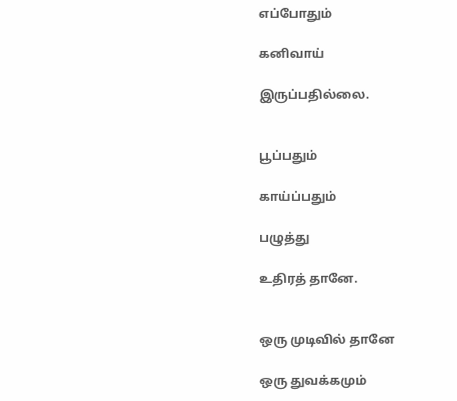எப்போதும்

கனிவாய்

இருப்பதில்லை.


பூப்பதும்

காய்ப்பதும்

பழுத்து

உதிரத் தானே.


ஒரு முடிவில் தானே

ஒரு துவக்கமும்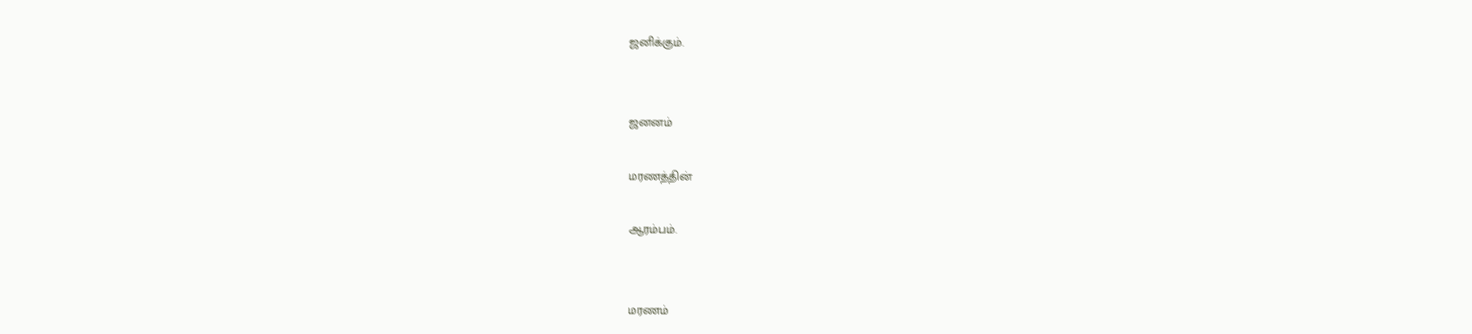ஜனிக்கும்.


ஜனனம்

மரணத்தின்

ஆரம்பம்.


மரணம்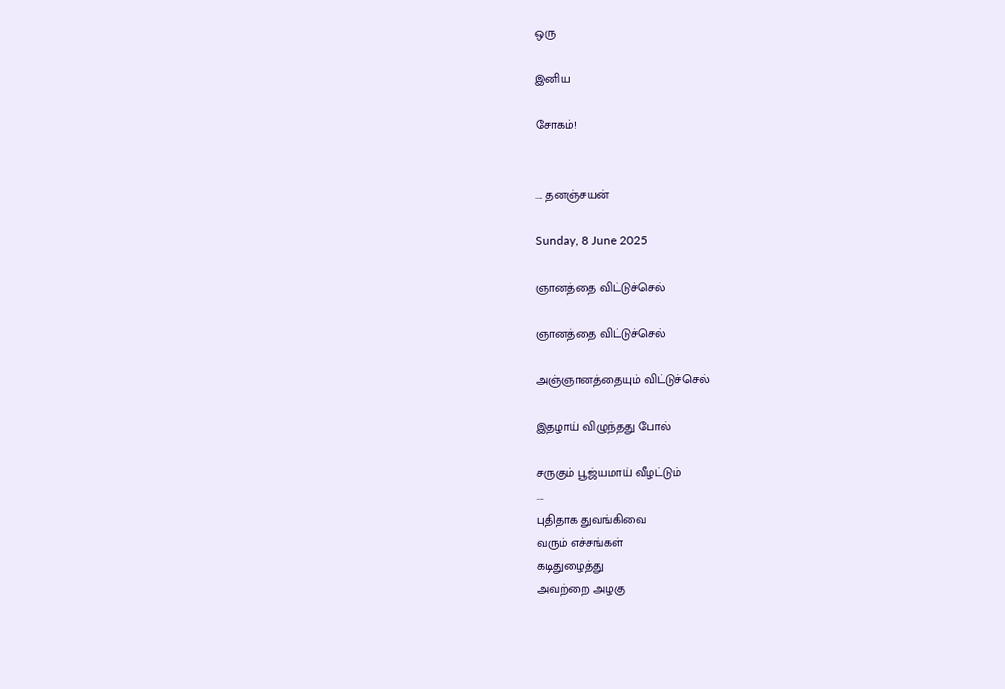ஒரு

இனிய

சோகம்!


.... தனஞ்சயன்

Sunday, 8 June 2025

ஞானத்தை விட்டுச்செல்

ஞானத்தை விட்டுச்செல்

அஞ்ஞானத்தையும் விட்டுச்செல்

இதழாய் விழுந்தது போல்

சருகும் பூஜ்யமாய் வீழட்டும்
....
புதிதாக துவங்கிவை
வரும் எச்சங்கள்
கடிதுழைத்து
அவற்றை அழகு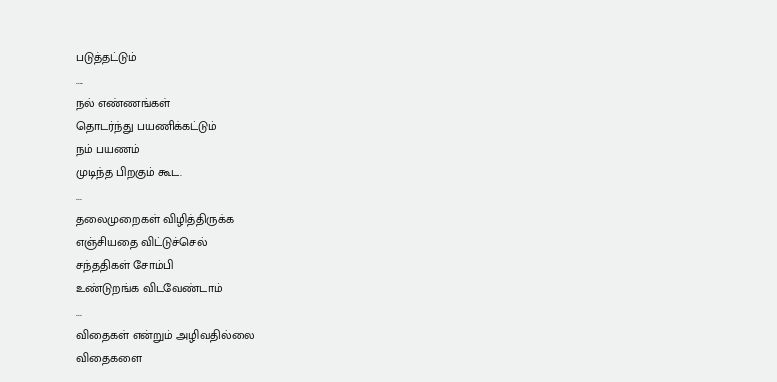படுத்தட்டும்
....
நல் எண்ணங்கள்
தொடர்ந்து பயணிக்கட்டும்
நம் பயணம்
முடிந்த பிறகும் கூட.
...
தலைமுறைகள் விழித்திருக்க
எஞ்சியதை விட்டுச்செல்
சந்ததிகள் சோம்பி
உண்டுறங்க விடவேண்டாம்
...
விதைகள் என்றும் அழிவதில்லை
விதைகளை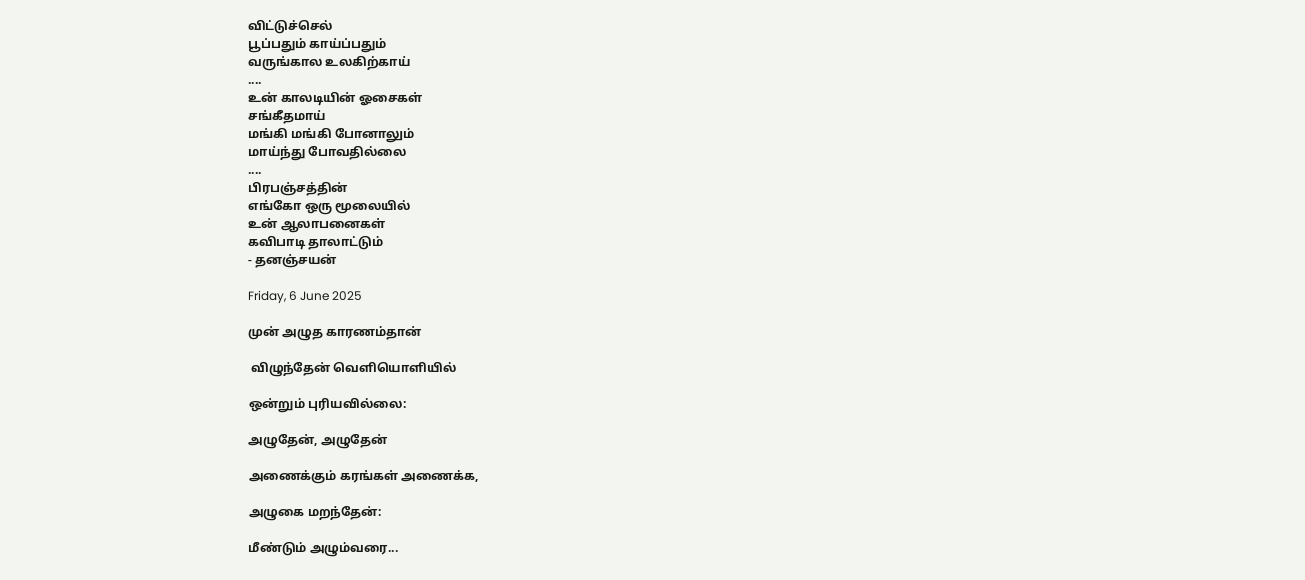விட்டுச்செல்
பூப்பதும் காய்ப்பதும்
வருங்கால உலகிற்காய்
....
உன் காலடியின் ஓசைகள்
சங்கீதமாய்
மங்கி மங்கி போனாலும்
மாய்ந்து போவதில்லை
....
பிரபஞ்சத்தின்
எங்கோ ஒரு மூலையில்
உன் ஆலாபனைகள்
கவிபாடி தாலாட்டும்
- தனஞ்சயன்

Friday, 6 June 2025

முன் அழுத காரணம்தான்

 விழுந்தேன் வெளியொளியில்

ஒன்றும் புரியவில்லை:

அழுதேன், அழுதேன்

அணைக்கும் கரங்கள் அணைக்க,

அழுகை மறந்தேன்:

மீண்டும் அழும்வரை...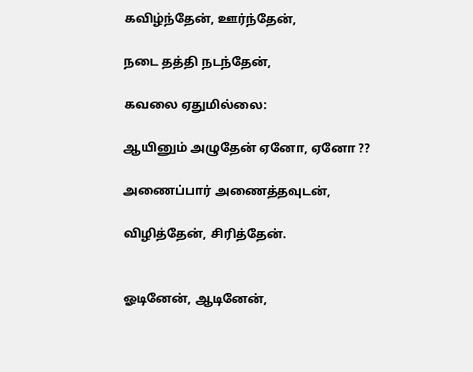கவிழ்ந்தேன், ஊர்ந்தேன்,

நடை தத்தி நடந்தேன்,

கவலை ஏதுமில்லை:

ஆயினும் அழுதேன் ஏனோ, ஏனோ ??

அணைப்பார் அணைத்தவுடன்,

விழித்தேன், சிரித்தேன்.


ஓடினேன், ஆடினேன்,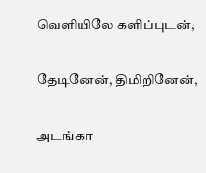வெளியிலே களிப்புடன்,

தேடினேன், திமிறினேன்,

அடங்கா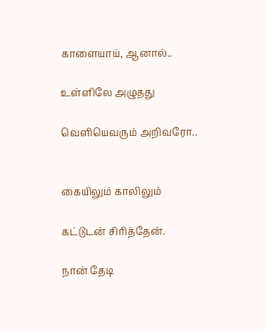காளையாய், ஆனால்..

உள்ளிலே அழுதது

வெளியெவரும் அறிவரோ..


கையிலும் காலிலும்

கட்டுடன் சிரித்தேன்.

நான் தேடி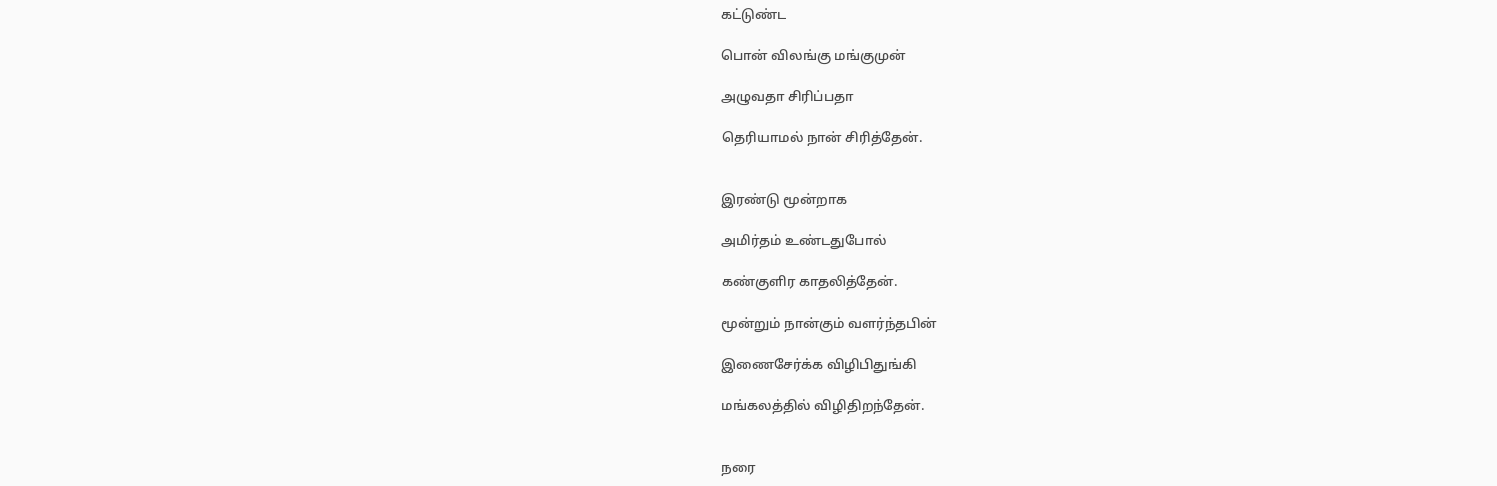கட்டுண்ட

பொன் விலங்கு மங்குமுன்

அழுவதா சிரிப்பதா

தெரியாமல் நான் சிரித்தேன்.


இரண்டு மூன்றாக

அமிர்தம் உண்டதுபோல்

கண்குளிர காதலித்தேன்.

மூன்றும் நான்கும் வளர்ந்தபின்

இணைசேர்க்க விழிபிதுங்கி

மங்கலத்தில் விழிதிறந்தேன்.


நரை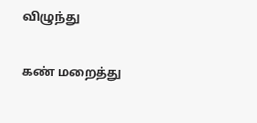விழுந்து

கண் மறைத்து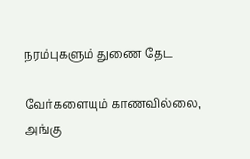நரம்புகளும் துணை தேட

வேர்களையும் காணவில்லை, அங்கு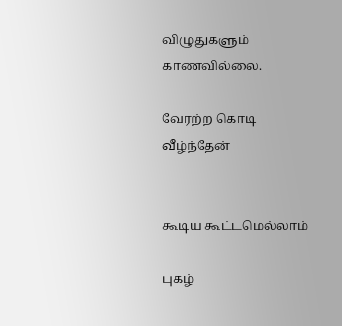விழுதுகளும்  காணவில்லை.

வேரற்ற கொடி வீழ்ந்தேன்


கூடிய கூட்டமெல்லாம்

புகழ்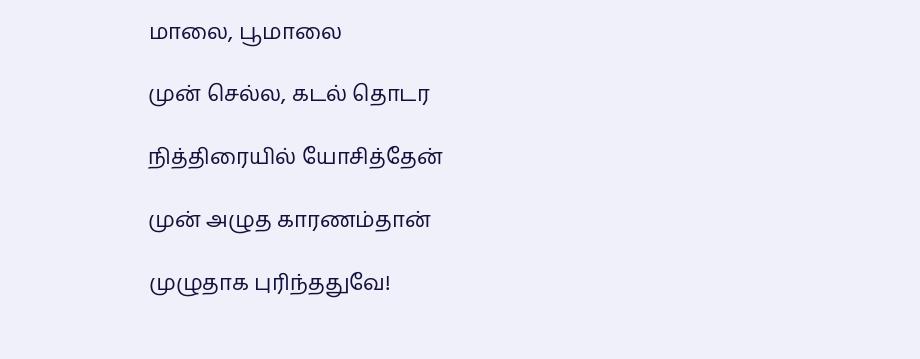மாலை, பூமாலை

முன் செல்ல, கடல் தொடர

நித்திரையில் யோசித்தேன்

முன் அழுத காரணம்தான்

முழுதாக புரிந்ததுவே!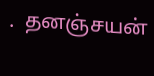.  தனஞ்சயன்